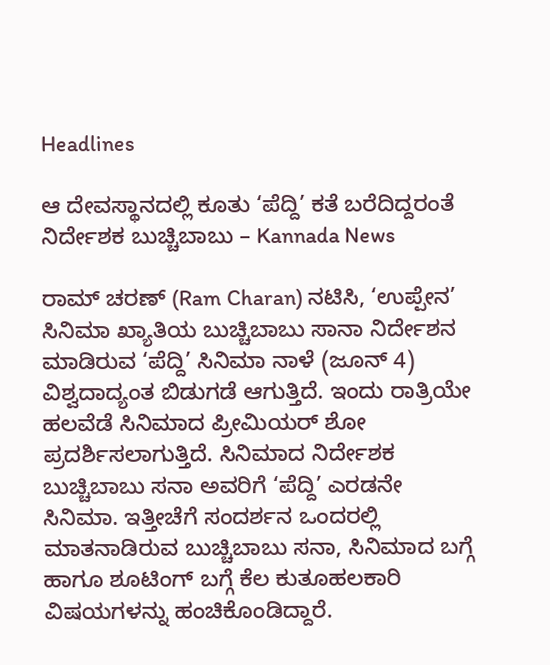Headlines

ಆ ದೇವಸ್ಥಾನದಲ್ಲಿ ಕೂತು ‘ಪೆದ್ದಿ’ ಕತೆ ಬರೆದಿದ್ದರಂತೆ ನಿರ್ದೇಶಕ ಬುಚ್ಚಿಬಾಬು – Kannada News

ರಾಮ್ ಚರಣ್ (Ram Charan) ನಟಿಸಿ, ‘ಉಪ್ಪೇನ’ ಸಿನಿಮಾ ಖ್ಯಾತಿಯ ಬುಚ್ಚಿಬಾಬು ಸಾನಾ ನಿರ್ದೇಶನ ಮಾಡಿರುವ ‘ಪೆದ್ದಿ’ ಸಿನಿಮಾ ನಾಳೆ (ಜೂನ್ 4) ವಿಶ್ವದಾದ್ಯಂತ ಬಿಡುಗಡೆ ಆಗುತ್ತಿದೆ. ಇಂದು ರಾತ್ರಿಯೇ ಹಲವೆಡೆ ಸಿನಿಮಾದ ಪ್ರೀಮಿಯರ್ ಶೋ ಪ್ರದರ್ಶಿಸಲಾಗುತ್ತಿದೆ. ಸಿನಿಮಾದ ನಿರ್ದೇಶಕ ಬುಚ್ಚಿಬಾಬು ಸನಾ ಅವರಿಗೆ ‘ಪೆದ್ದಿ’ ಎರಡನೇ ಸಿನಿಮಾ. ಇತ್ತೀಚೆಗೆ ಸಂದರ್ಶನ ಒಂದರಲ್ಲಿ ಮಾತನಾಡಿರುವ ಬುಚ್ಚಿಬಾಬು ಸನಾ, ಸಿನಿಮಾದ ಬಗ್ಗೆ ಹಾಗೂ ಶೂಟಿಂಗ್ ಬಗ್ಗೆ ಕೆಲ ಕುತೂಹಲಕಾರಿ ವಿಷಯಗಳನ್ನು ಹಂಚಿಕೊಂಡಿದ್ದಾರೆ.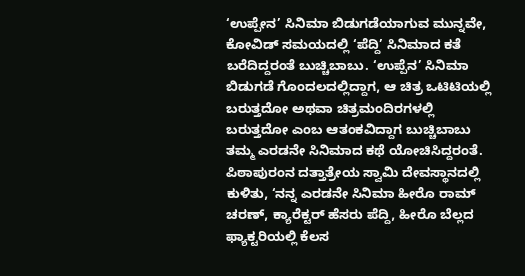‘ಉಪ್ಪೇನ’ ಸಿನಿಮಾ ಬಿಡುಗಡೆಯಾಗುವ ಮುನ್ನವೇ, ಕೋವಿಡ್ ಸಮಯದಲ್ಲಿ ‘ಪೆದ್ದಿ’ ಸಿನಿಮಾದ ಕತೆ ಬರೆದಿದ್ದರಂತೆ ಬುಚ್ಚಿಬಾಬು. ‘ಉಪ್ಪೆನ’ ಸಿನಿಮಾ ಬಿಡುಗಡೆ ಗೊಂದಲದಲ್ಲಿದ್ದಾಗ, ಆ ಚಿತ್ರ ಒಟಿಟಿಯಲ್ಲಿ ಬರುತ್ತದೋ ಅಥವಾ ಚಿತ್ರಮಂದಿರಗಳಲ್ಲಿ ಬರುತ್ತದೋ ಎಂಬ ಆತಂಕವಿದ್ದಾಗ ಬುಚ್ಚಿಬಾಬು ತಮ್ಮ ಎರಡನೇ ಸಿನಿಮಾದ ಕಥೆ ಯೋಚಿಸಿದ್ದರಂತೆ. ಪಿಠಾಪುರಂನ ದತ್ತಾತ್ರೇಯ ಸ್ವಾಮಿ ದೇವಸ್ಥಾನದಲ್ಲಿ ಕುಳಿತು, ‘ನನ್ನ ಎರಡನೇ ಸಿನಿಮಾ ಹೀರೊ ರಾಮ್ ಚರಣ್, ಕ್ಯಾರೆಕ್ಟರ್ ಹೆಸರು ಪೆದ್ದಿ, ಹೀರೊ ಬೆಲ್ಲದ ಫ್ಯಾಕ್ಟರಿಯಲ್ಲಿ ಕೆಲಸ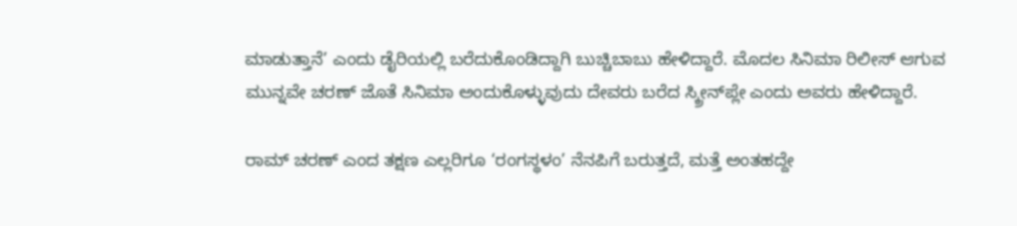ಮಾಡುತ್ತಾನೆ’ ಎಂದು ಡೈರಿಯಲ್ಲಿ ಬರೆದುಕೊಂಡಿದ್ದಾಗಿ ಬುಚ್ಚಿಬಾಬು ಹೇಳಿದ್ದಾರೆ. ಮೊದಲ ಸಿನಿಮಾ ರಿಲೀಸ್ ಆಗುವ ಮುನ್ನವೇ ಚರಣ್ ಜೊತೆ ಸಿನಿಮಾ ಅಂದುಕೊಳ್ಳುವುದು ದೇವರು ಬರೆದ ಸ್ಕ್ರೀನ್‌ಪ್ಲೇ ಎಂದು ಅವರು ಹೇಳಿದ್ದಾರೆ.

ರಾಮ್ ಚರಣ್ ಎಂದ ತಕ್ಷಣ ಎಲ್ಲರಿಗೂ ‘ರಂಗಸ್ಥಳಂ’ ನೆನಪಿಗೆ ಬರುತ್ತದೆ, ಮತ್ತೆ ಅಂತಹದ್ದೇ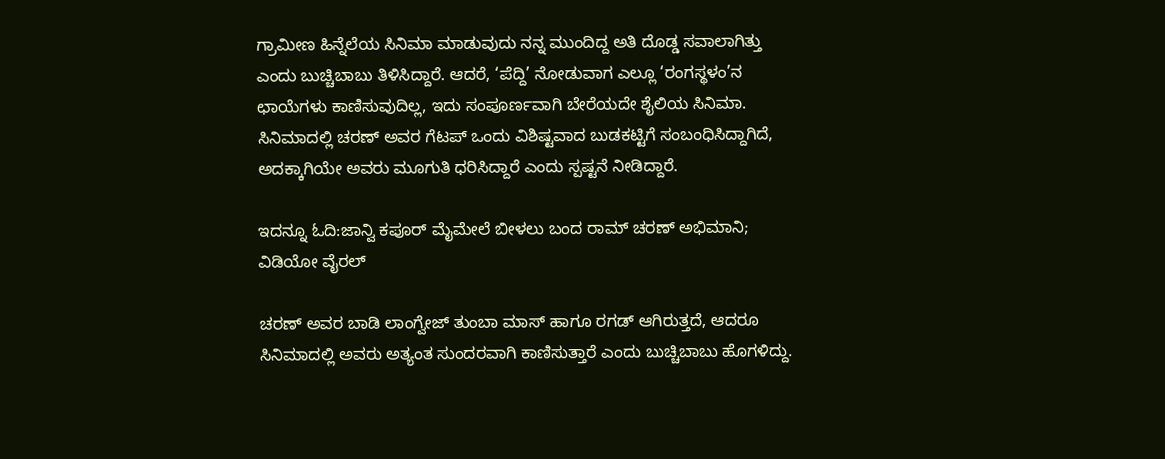ಗ್ರಾಮೀಣ ಹಿನ್ನೆಲೆಯ ಸಿನಿಮಾ ಮಾಡುವುದು ನನ್ನ ಮುಂದಿದ್ದ ಅತಿ ದೊಡ್ಡ ಸವಾಲಾಗಿತ್ತು ಎಂದು ಬುಚ್ಚಿಬಾಬು ತಿಳಿಸಿದ್ದಾರೆ. ಆದರೆ, ‘ಪೆದ್ದಿ’ ನೋಡುವಾಗ ಎಲ್ಲೂ ‘ರಂಗಸ್ಥಳಂ’ನ ಛಾಯೆಗಳು ಕಾಣಿಸುವುದಿಲ್ಲ, ಇದು ಸಂಪೂರ್ಣವಾಗಿ ಬೇರೆಯದೇ ಶೈಲಿಯ ಸಿನಿಮಾ. ಸಿನಿಮಾದಲ್ಲಿ ಚರಣ್ ಅವರ ಗೆಟಪ್ ಒಂದು ವಿಶಿಷ್ಟವಾದ ಬುಡಕಟ್ಟಿಗೆ ಸಂಬಂಧಿಸಿದ್ದಾಗಿದೆ, ಅದಕ್ಕಾಗಿಯೇ ಅವರು ಮೂಗುತಿ ಧರಿಸಿದ್ದಾರೆ ಎಂದು ಸ್ಪಷ್ಟನೆ ನೀಡಿದ್ದಾರೆ.

ಇದನ್ನೂ ಓದಿ:ಜಾನ್ವಿ ಕಪೂರ್ ಮೈಮೇಲೆ ಬೀಳಲು ಬಂದ ರಾಮ್ ಚರಣ್ ಅಭಿಮಾನಿ; ವಿಡಿಯೋ ವೈರಲ್

ಚರಣ್ ಅವರ ಬಾಡಿ ಲಾಂಗ್ವೇಜ್ ತುಂಬಾ ಮಾಸ್ ಹಾಗೂ ರಗಡ್ ಆಗಿರುತ್ತದೆ, ಆದರೂ ಸಿನಿಮಾದಲ್ಲಿ ಅವರು ಅತ್ಯಂತ ಸುಂದರವಾಗಿ ಕಾಣಿಸುತ್ತಾರೆ ಎಂದು ಬುಚ್ಚಿಬಾಬು ಹೊಗಳಿದ್ದು.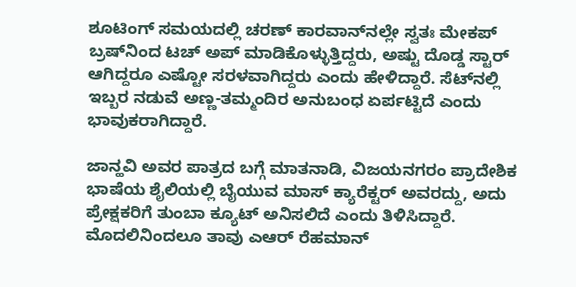ಶೂಟಿಂಗ್ ಸಮಯದಲ್ಲಿ ಚರಣ್ ಕಾರವಾನ್‌ನಲ್ಲೇ ಸ್ವತಃ ಮೇಕಪ್ ಬ್ರಷ್‌ನಿಂದ ಟಚ್ ಅಪ್ ಮಾಡಿಕೊಳ್ಳುತ್ತಿದ್ದರು, ಅಷ್ಟು ದೊಡ್ಡ ಸ್ಟಾರ್ ಆಗಿದ್ದರೂ ಎಷ್ಟೋ ಸರಳವಾಗಿದ್ದರು ಎಂದು ಹೇಳಿದ್ದಾರೆ. ಸೆಟ್‌ನಲ್ಲಿ ಇಬ್ಬರ ನಡುವೆ ಅಣ್ಣ-ತಮ್ಮಂದಿರ ಅನುಬಂಧ ಏರ್ಪಟ್ಟಿದೆ ಎಂದು ಭಾವುಕರಾಗಿದ್ದಾರೆ.

ಜಾನ್ಹವಿ ಅವರ ಪಾತ್ರದ ಬಗ್ಗೆ ಮಾತನಾಡಿ, ವಿಜಯನಗರಂ ಪ್ರಾದೇಶಿಕ ಭಾಷೆಯ ಶೈಲಿಯಲ್ಲಿ ಬೈಯುವ ಮಾಸ್ ಕ್ಯಾರೆಕ್ಟರ್ ಅವರದ್ದು, ಅದು ಪ್ರೇಕ್ಷಕರಿಗೆ ತುಂಬಾ ಕ್ಯೂಟ್ ಅನಿಸಲಿದೆ ಎಂದು ತಿಳಿಸಿದ್ದಾರೆ. ಮೊದಲಿನಿಂದಲೂ ತಾವು ಎಆರ್ ರೆಹಮಾನ್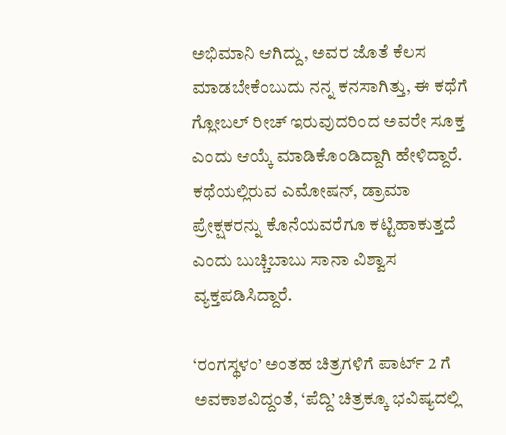ಅಭಿಮಾನಿ ಆಗಿದ್ದು, ಅವರ ಜೊತೆ ಕೆಲಸ ಮಾಡಬೇಕೆಂಬುದು ನನ್ನ ಕನಸಾಗಿತ್ತು, ಈ ಕಥೆಗೆ ಗ್ಲೋಬಲ್ ರೀಚ್ ಇರುವುದರಿಂದ ಅವರೇ ಸೂಕ್ತ ಎಂದು ಆಯ್ಕೆ ಮಾಡಿಕೊಂಡಿದ್ದಾಗಿ ಹೇಳಿದ್ದಾರೆ. ಕಥೆಯಲ್ಲಿರುವ ಎಮೋಷನ್, ಡ್ರಾಮಾ ಪ್ರೇಕ್ಷಕರನ್ನು ಕೊನೆಯವರೆಗೂ ಕಟ್ಟಿಹಾಕುತ್ತದೆ ಎಂದು ಬುಚ್ಚಿಬಾಬು ಸಾನಾ ವಿಶ್ವಾಸ ವ್ಯಕ್ತಪಡಿಸಿದ್ದಾರೆ.

‘ರಂಗಸ್ಥಳಂ’ ಅಂತಹ ಚಿತ್ರಗಳಿಗೆ ಪಾರ್ಟ್ 2 ಗೆ ಅವಕಾಶವಿದ್ದಂತೆ, ‘ಪೆದ್ದಿ’ ಚಿತ್ರಕ್ಕೂ ಭವಿಷ್ಯದಲ್ಲಿ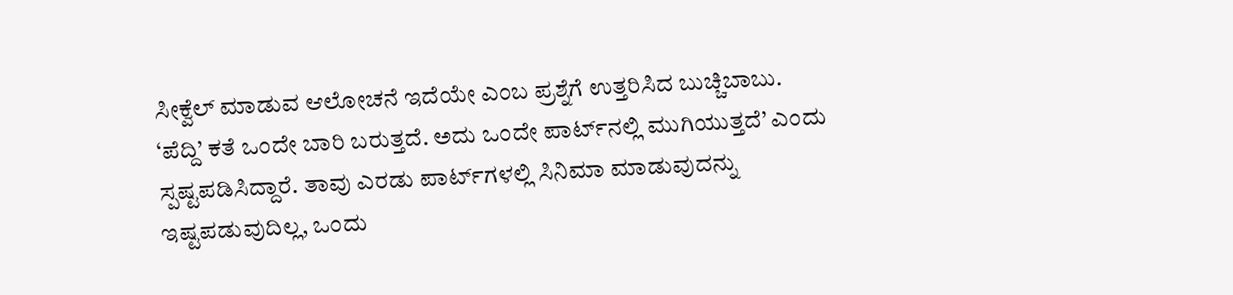ಸೀಕ್ವೆಲ್ ಮಾಡುವ ಆಲೋಚನೆ ಇದೆಯೇ ಎಂಬ ಪ್ರಶ್ನೆಗೆ ಉತ್ತರಿಸಿದ ಬುಚ್ಚಿಬಾಬು. ‘ಪೆದ್ದಿ’ ಕತೆ ಒಂದೇ ಬಾರಿ ಬರುತ್ತದೆ. ಅದು ಒಂದೇ ಪಾರ್ಟ್‌ನಲ್ಲಿ ಮುಗಿಯುತ್ತದೆ’ ಎಂದು ಸ್ಪಷ್ಟಪಡಿಸಿದ್ದಾರೆ. ತಾವು ಎರಡು ಪಾರ್ಟ್‌ಗಳಲ್ಲಿ ಸಿನಿಮಾ ಮಾಡುವುದನ್ನು ಇಷ್ಟಪಡುವುದಿಲ್ಲ, ಒಂದು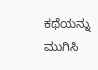ಕಥೆಯನ್ನು ಮುಗಿಸಿ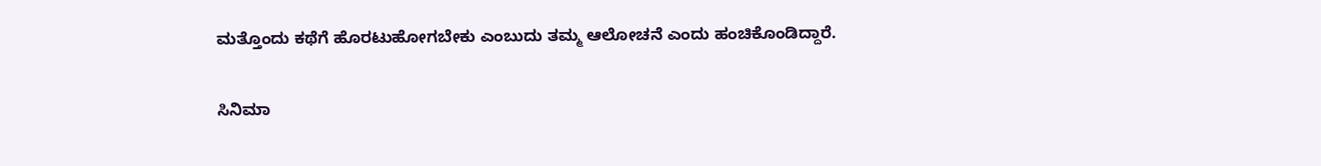ಮತ್ತೊಂದು ಕಥೆಗೆ ಹೊರಟುಹೋಗಬೇಕು ಎಂಬುದು ತಮ್ಮ ಆಲೋಚನೆ ಎಂದು ಹಂಚಿಕೊಂಡಿದ್ದಾರೆ.

ಸಿನಿಮಾ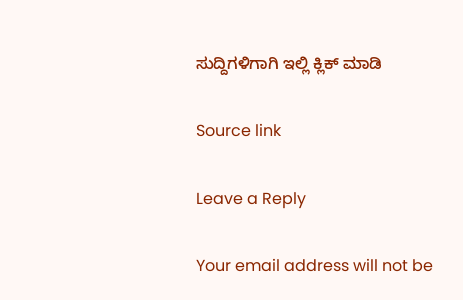ಸುದ್ದಿಗಳಿಗಾಗಿ ಇಲ್ಲಿ ಕ್ಲಿಕ್ ಮಾಡಿ

Source link

Leave a Reply

Your email address will not be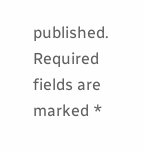published. Required fields are marked *